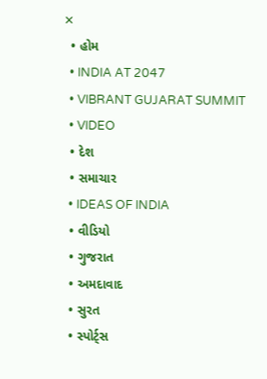✕
  • હોમ
  • INDIA AT 2047
  • VIBRANT GUJARAT SUMMIT
  • VIDEO
  • દેશ
  • સમાચાર
  • IDEAS OF INDIA
  • વીડિયો
  • ગુજરાત
  • અમદાવાદ
  • સુરત
  • સ્પોર્ટ્સ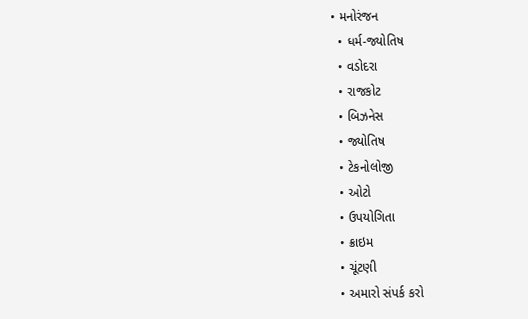• મનોરંજન
  • ધર્મ-જ્યોતિષ
  • વડોદરા
  • રાજકોટ
  • બિઝનેસ
  • જ્યોતિષ
  • ટેકનોલોજી
  • ઓટો
  • ઉપયોગિતા
  • ક્રાઇમ
  • ચૂંટણી
  • અમારો સંપર્ક કરો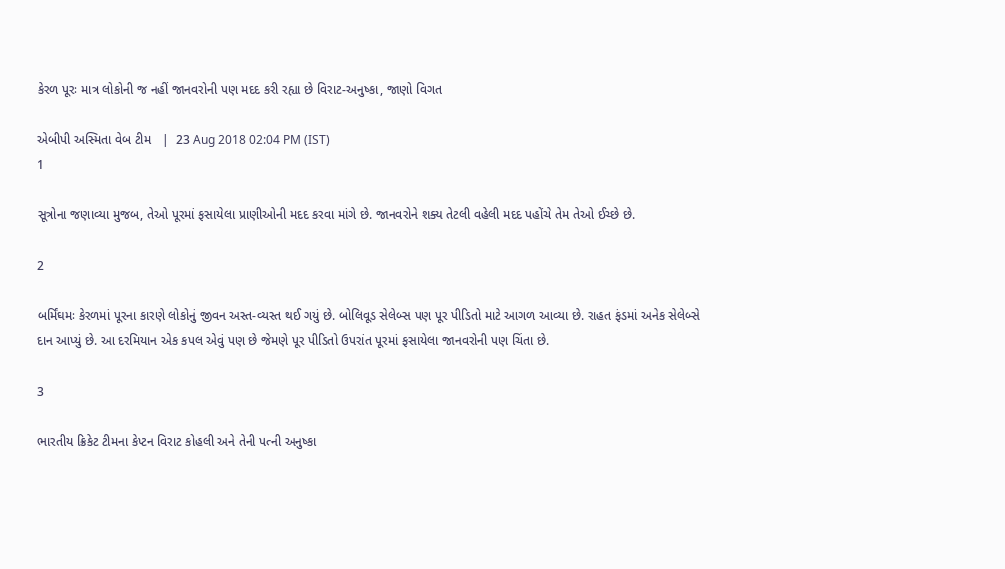કેરળ પૂરઃ માત્ર લોકોની જ નહીં જાનવરોની પણ મદદ કરી રહ્યા છે વિરાટ-અનુષ્કા, જાણો વિગત

એબીપી અસ્મિતા વેબ ટીમ   |  23 Aug 2018 02:04 PM (IST)
1

સૂત્રોના જણાવ્યા મુજબ, તેઓ પૂરમાં ફસાયેલા પ્રાણીઓની મદદ કરવા માંગે છે. જાનવરોને શક્ય તેટલી વહેલી મદદ પહોંચે તેમ તેઓ ઈચ્છે છે.

2

બર્મિંઘમઃ કેરળમાં પૂરના કારણે લોકોનું જીવન અસ્ત-વ્યસ્ત થઈ ગયું છે. બોલિવૂડ સેલેબ્સ પણ પૂર પીડિતો માટે આગળ આવ્યા છે. રાહત ફંડમાં અનેક સેલેબ્સે દાન આપ્યું છે. આ દરમિયાન એક કપલ એવું પણ છે જેમણે પૂર પીડિતો ઉપરાંત પૂરમાં ફસાયેલા જાનવરોની પણ ચિંતા છે.

3

ભારતીય ક્રિકેટ ટીમના કેપ્ટન વિરાટ કોહલી અને તેની પત્ની અનુષ્કા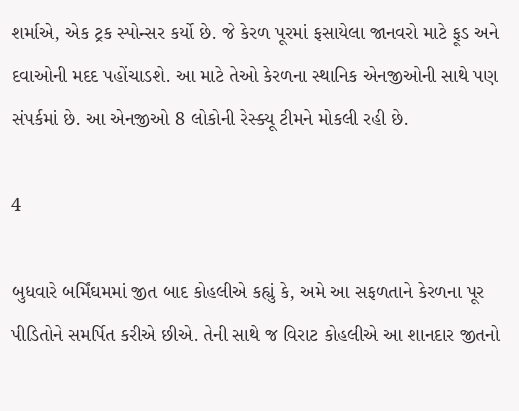શર્માએ, એક ટ્રક સ્પોન્સર કર્યો છે. જે કેરળ પૂરમાં ફસાયેલા જાનવરો માટે ફૂડ અને દવાઓની મદદ પહોંચાડશે. આ માટે તેઓ કેરળના સ્થાનિક એનજીઓની સાથે પણ સંપર્કમાં છે. આ એનજીઓ 8 લોકોની રેસ્ક્યૂ ટીમને મોકલી રહી છે.

4

બુધવારે બર્મિંઘમમાં જીત બાદ કોહલીએ કહ્યું કે, અમે આ સફળતાને કેરળના પૂર પીડિતોને સમર્પિત કરીએ છીએ. તેની સાથે જ વિરાટ કોહલીએ આ શાનદાર જીતનો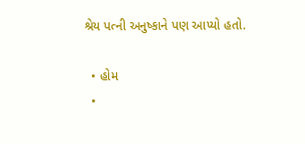શ્રેય પત્ની અનુષ્કાને પણ આપ્યો હતો.

  • હોમ
  •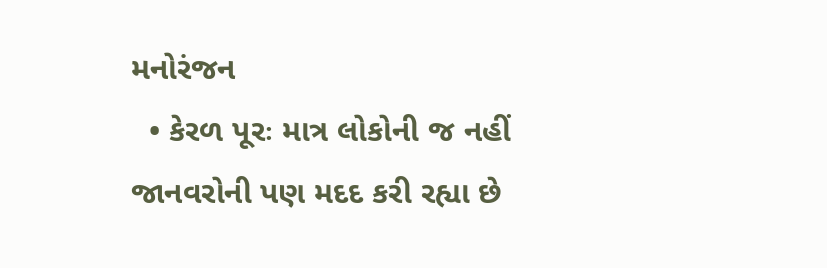મનોરંજન
  • કેરળ પૂરઃ માત્ર લોકોની જ નહીં જાનવરોની પણ મદદ કરી રહ્યા છે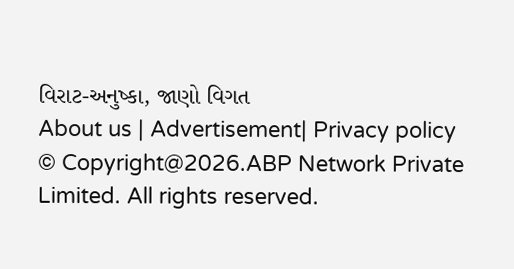વિરાટ-અનુષ્કા, જાણો વિગત
About us | Advertisement| Privacy policy
© Copyright@2026.ABP Network Private Limited. All rights reserved.